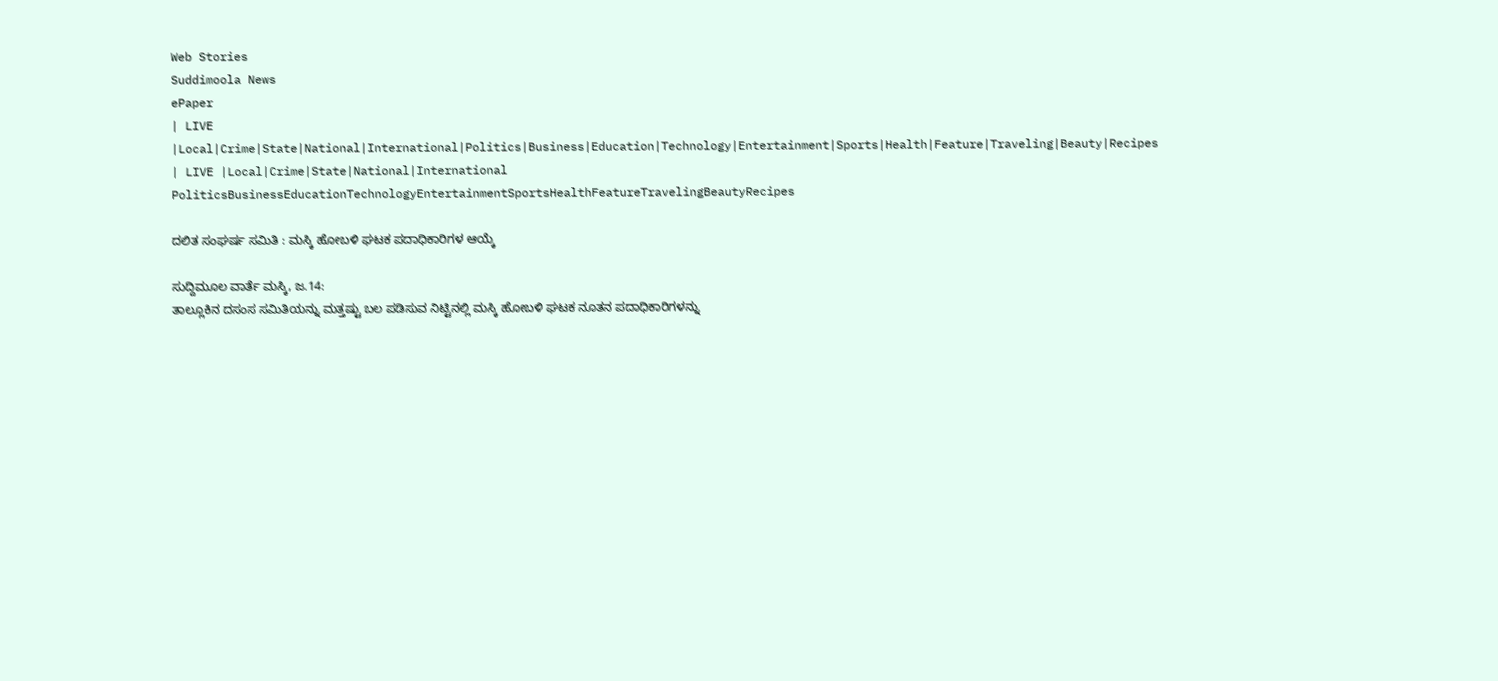Web Stories
Suddimoola News
ePaper
| LIVE |Local|Crime|State|National|International|Politics|Business|Education|Technology|Entertainment|Sports|Health|Feature|Traveling|Beauty|Recipes
| LIVE |Local|Crime|State|National|International
PoliticsBusinessEducationTechnologyEntertainmentSportsHealthFeatureTravelingBeautyRecipes

ದಲಿತ ಸಂಘರ್ಷ ಸಮಿತಿ : ಮಸ್ಕಿ ಹೋಬಳಿ ಘಟಕ ಪದಾಧಿಕಾರಿಗಳ ಆಯ್ಕೆ

ಸುದ್ದಿಮೂಲ ವಾರ್ತೆ ಮಸ್ಕಿ, ಜ.14:
ತಾಲ್ಲೂಕಿನ ದಸಂಸ ಸಮಿತಿಯನ್ನು ಮತ್ತಷ್ಟು ಬಲ ಪಡಿಸುವ ನಿಟ್ಟಿನಲ್ಲಿ ಮಸ್ಕಿ ಹೋಬಳಿ ಘಟಕ ನೂತನ ಪದಾಧಿಕಾರಿಗಳನ್ನು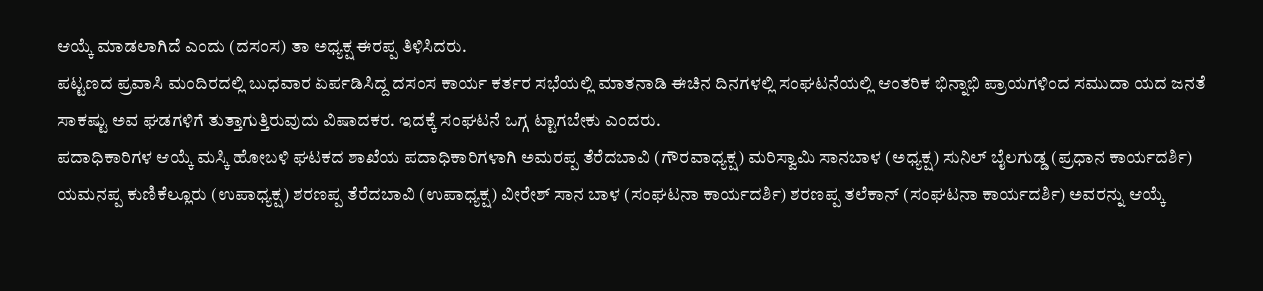ಆಯ್ಕೆ ಮಾಡಲಾಗಿದೆ ಎಂದು (ದಸಂಸ) ತಾ ಅಧ್ಯಕ್ಷ ಈರಪ್ಪ ತಿಳಿಸಿದರು.
ಪಟ್ಟಣದ ಪ್ರವಾಸಿ ಮಂದಿರದಲ್ಲಿ ಬುಧವಾರ ಏರ್ಪಡಿಸಿದ್ದ ದಸಂಸ ಕಾರ್ಯ ಕರ್ತರ ಸಭೆಯಲ್ಲಿ ಮಾತನಾಡಿ ಈಚಿನ ದಿನಗಳಲ್ಲಿ ಸಂಘಟನೆಯಲ್ಲಿ ಆಂತರಿಕ ಭಿನ್ನಾಭಿ ಪ್ರಾಯಗಳಿಂದ ಸಮುದಾ ಯದ ಜನತೆ ಸಾಕಷ್ಟು ಅವ ಘಡಗಳಿಗೆ ತುತ್ತಾಗುತ್ತಿರುವುದು ವಿಷಾದಕರ. ಇದಕ್ಕೆ ಸಂಘಟನೆ ಒಗ್ಗ ಟ್ಟಾಗಬೇಕು ಎಂದರು.
ಪದಾಧಿಕಾರಿಗಳ ಆಯ್ಕೆ ಮಸ್ಕಿ ಹೋಬಳಿ ಘಟಕದ ಶಾಖೆಯ ಪದಾಧಿಕಾರಿಗಳಾಗಿ ಅಮರಪ್ಪ ತೆರೆದಬಾವಿ (ಗೌರವಾಧ್ಯಕ್ಷ) ಮರಿಸ್ವಾಮಿ ಸಾನಬಾಳ (ಅಧ್ಯಕ್ಷ) ಸುನಿಲ್ ಬೈಲಗುಡ್ಡ (ಪ್ರಧಾನ ಕಾರ್ಯದರ್ಶಿ) ಯಮನಪ್ಪ ಕುಣಿಕೆಲ್ಲೂರು (ಉಪಾಧ್ಯಕ್ಷ) ಶರಣಪ್ಪ ತೆರೆದಬಾವಿ (ಉಪಾಧ್ಯಕ್ಷ) ವೀರೇಶ್ ಸಾನ ಬಾಳ (ಸಂಘಟನಾ ಕಾರ್ಯದರ್ಶಿ) ಶರಣಪ್ಪ ತಲೆಕಾನ್ (ಸಂಘಟನಾ ಕಾರ್ಯದರ್ಶಿ) ಅವರನ್ನು ಆಯ್ಕೆ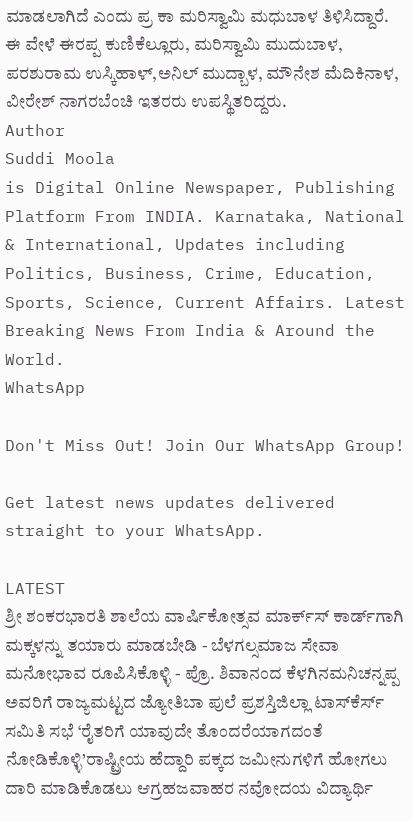ಮಾಡಲಾಗಿದೆ ಎಂದು ಪ್ರ ಕಾ ಮರಿಸ್ವಾಮಿ ಮಧುಬಾಳ ತಿಳಿಸಿದ್ದಾರೆ.
ಈ ವೇಳೆ ಈರಪ್ಪ ಕುಣಿಕೆಲ್ಲೂರು, ಮರಿಸ್ವಾಮಿ ಮುದುಬಾಳ, ಪರಶುರಾಮ ಉಸ್ಕಿಹಾಳ್,ಅನಿಲ್ ಮುದ್ಬಾಳ, ಮೌನೇಶ ಮೆದಿಕಿನಾಳ, ವೀರೇಶ್ ನಾಗರಬೆಂಚಿ ಇತರರು ಉಪಸ್ಥಿತರಿದ್ದರು.
Author
Suddi Moola
is Digital Online Newspaper, Publishing Platform From INDIA. Karnataka, National & International, Updates including Politics, Business, Crime, Education, Sports, Science, Current Affairs. Latest Breaking News From India & Around the World.
WhatsApp

Don't Miss Out! Join Our WhatsApp Group!

Get latest news updates delivered straight to your WhatsApp.

LATEST
ಶ್ರೀ ಶಂಕರಭಾರತಿ ಶಾಲೆಯ ವಾರ್ಷಿಕೋತ್ಸವ ಮಾರ್ಕ್‌ಸ್‌ ಕಾರ್ಡ್‌ಗಾಗಿ ಮಕ್ಕಳನ್ನು ತಯಾರು ಮಾಡಬೇಡಿ - ಬೆಳಗಲ್ಸಮಾಜ ಸೇವಾ ಮನೋಭಾವ ರೂಪಿಸಿಕೊಳ್ಳಿ - ಪ್ರೊ. ಶಿವಾನಂದ ಕೆಳಗಿನಮನಿಚನ್ನಪ್ಪ ಅವರಿಗೆ ರಾಜ್ಯಮಟ್ಟದ ಜ್ಯೋತಿಬಾ ಪುಲೆ ಪ್ರಶಸ್ತಿಜಿಲ್ಲಾ ಟಾಸ್‌‌ಕೆರ್ಸ್ ಸಮಿತಿ ಸಭೆ ‘ರೈತರಿಗೆ ಯಾವುದೇ ತೊಂದರೆಯಾಗದಂತೆ ನೋಡಿಕೊಳ್ಳಿ’ರಾಷ್ಟ್ರೀಯ ಹೆದ್ದಾರಿ ಪಕ್ಕದ ಜಮೀನುಗಳಿಗೆ ಹೋಗಲು ದಾರಿ ಮಾಡಿಕೊಡಲು ಆಗ್ರಹಜವಾಹರ ನವೋದಯ ವಿದ್ಯಾರ್ಥಿ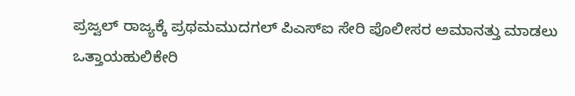ಪ್ರಜ್ವಲ್ ರಾಜ್ಯಕ್ಕೆ ಪ್ರಥಮಮುದಗಲ್ ಪಿಎಸ್‌ಐ ಸೇರಿ ಪೊಲೀಸರ ಅಮಾನತ್ತು ಮಾಡಲು ಒತ್ತಾಯಹುಲಿಕೇರಿ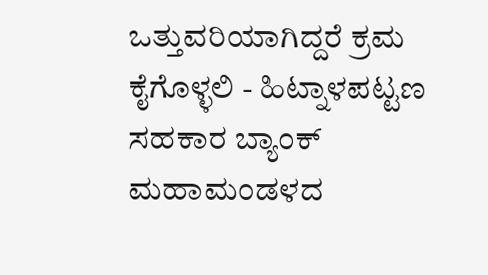ಒತ್ತುವರಿಯಾಗಿದ್ದರೆ ಕ್ರಮ ಕೈಗೊಳ್ಳಲಿ - ಹಿಟ್ನಾಳಪಟ್ಟಣ ಸಹಕಾರ ಬ್ಯಾಂಕ್ ಮಹಾಮಂಡಳದ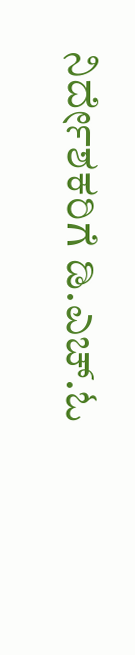ನಿರ್ದೇಶಕರಿಗೆ ಡಿ.ಎಚ್.ಓ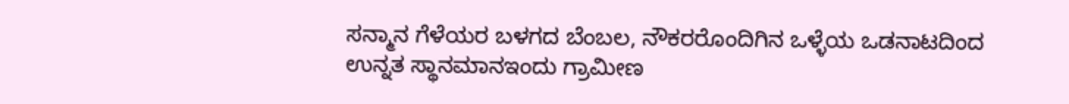ಸನ್ಮಾನ ಗೆಳೆಯರ ಬಳಗದ ಬೆಂಬಲ, ನೌಕರರೊಂದಿಗಿನ ಒಳ್ಳೆಯ ಒಡನಾಟದಿಂದ ಉನ್ನತ ಸ್ಥಾನಮಾನಇಂದು ಗ್ರಾಮೀಣ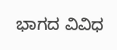ಭಾಗದ ವಿವಿಧ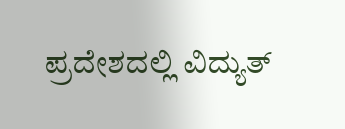ಪ್ರದೇಶದಲ್ಲಿ ವಿದ್ಯುತ್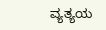ವ್ಯತ್ಯಯ